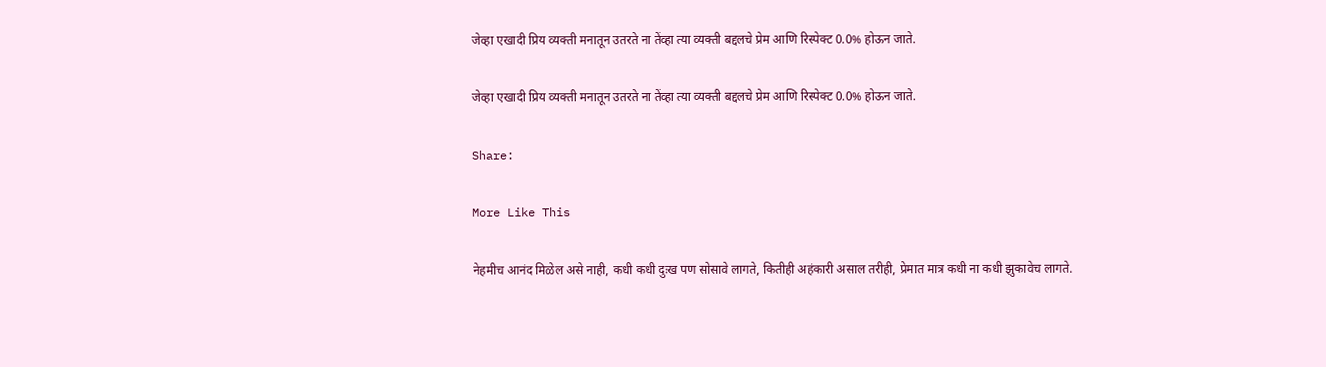जेव्हा एखादी प्रिय व्यक्ती मनातून उतरते ना तेंव्हा त्या व्यक्ती बद्दलचे प्रेम आणि रिस्पेक्ट 0.0% होऊन जाते.

जेव्हा एखादी प्रिय व्यक्ती मनातून उतरते ना तेंव्हा त्या व्यक्ती बद्दलचे प्रेम आणि रिस्पेक्ट 0.0% होऊन जाते.

Share:

More Like This

नेहमीच आनंद मिळेल असे नाही, कधी कधी दुःख पण सोसावे लागते, कितीही अहंकारी असाल तरीही, प्रेमात मात्र कधी ना कधी झुकावेच लागते.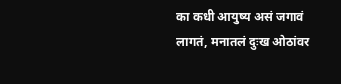का कधी आयुष्य असं जगावं लागतं, मनातलं दुःख ओठांवर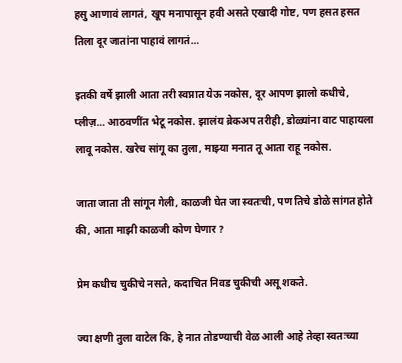हसु आणावं लागतं, खूप मनापासून हवी असते एखादी गोष्ट, पण हसत हसत तिला दूर जातांना पाहावं लागतं…

इतकी वर्षे झाली आता तरी स्वप्नात येऊ नकोस, दूर आपण झालो कधीचे, प्लीज़… आठवणींत भेटू नकोस. झालंय ब्रेकअप तरीही, डोळ्यांना वाट पाहायला लावू नकोस. खरेच सांगू का तुला, माझ्या मनात तू आता राहू नकोस.

जाता जाता ती सांगून गेली, काळजी घेत जा स्वतःची, पण तिचे डोळे सांगत होते की, आता माझी काळजी कोण घेणार ?

प्रेम कधीच चुकीचे नसते, कदाचित निवड चुकीची असू शकते.

ज्या क्षणी तुला वाटेल कि, हे नात तोडण्याची वेळ आली आहे तेव्हा स्वतःच्या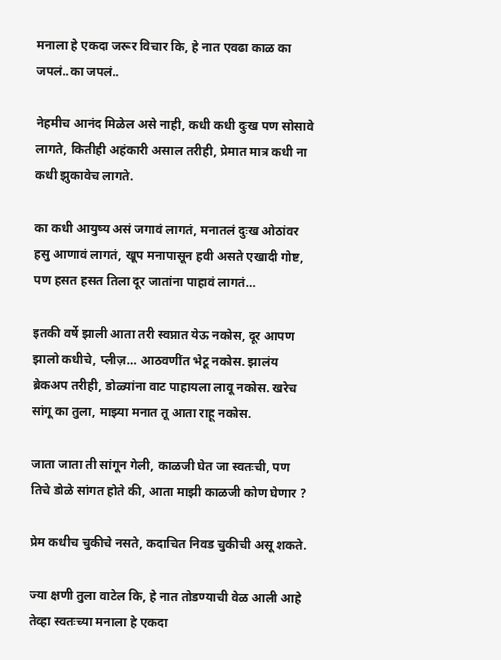मनाला हे एकदा जरूर विचार कि, हे नात एवढा काळ का जपलं..का जपलं..

नेहमीच आनंद मिळेल असे नाही, कधी कधी दुःख पण सोसावे लागते, कितीही अहंकारी असाल तरीही, प्रेमात मात्र कधी ना कधी झुकावेच लागते.

का कधी आयुष्य असं जगावं लागतं, मनातलं दुःख ओठांवर हसु आणावं लागतं, खूप मनापासून हवी असते एखादी गोष्ट, पण हसत हसत तिला दूर जातांना पाहावं लागतं…

इतकी वर्षे झाली आता तरी स्वप्नात येऊ नकोस, दूर आपण झालो कधीचे, प्लीज़… आठवणींत भेटू नकोस. झालंय ब्रेकअप तरीही, डोळ्यांना वाट पाहायला लावू नकोस. खरेच सांगू का तुला, माझ्या मनात तू आता राहू नकोस.

जाता जाता ती सांगून गेली, काळजी घेत जा स्वतःची, पण तिचे डोळे सांगत होते की, आता माझी काळजी कोण घेणार ?

प्रेम कधीच चुकीचे नसते, कदाचित निवड चुकीची असू शकते.

ज्या क्षणी तुला वाटेल कि, हे नात तोडण्याची वेळ आली आहे तेव्हा स्वतःच्या मनाला हे एकदा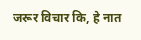जरूर विचार कि, हे नात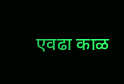एवढा काळ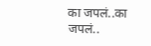का जपलं..का जपलं..